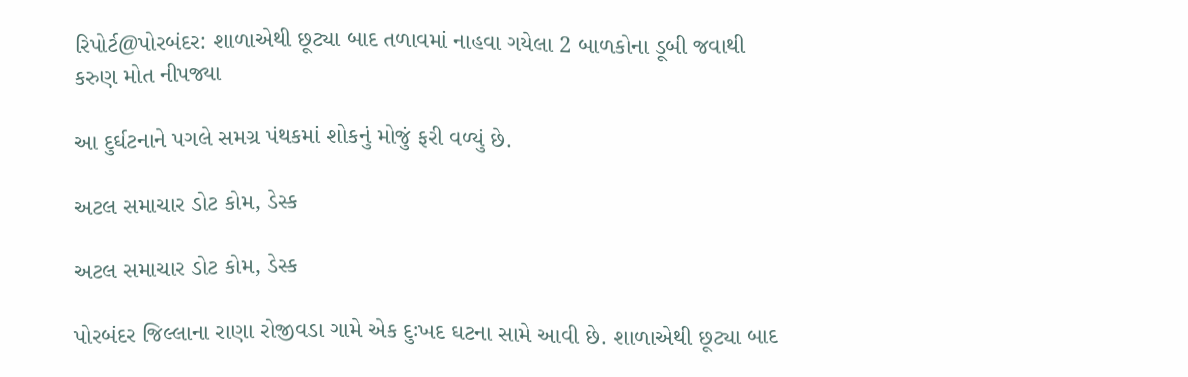રિપોર્ટ@પોરબંદર: શાળાએથી છૂટ્યા બાદ તળાવમાં નાહવા ગયેલા 2 બાળકોના ડૂબી જવાથી કરુણ મોત નીપજ્યા

આ દુર્ઘટનાને પગલે સમગ્ર પંથકમાં શોકનું મોજું ફરી વળ્યું છે.

અટલ સમાચાર ડોટ કોમ, ડેસ્ક

અટલ સમાચાર ડોટ કોમ, ડેસ્ક

પોરબંદર જિલ્લાના રાણા રોજીવડા ગામે એક દુઃખદ ઘટના સામે આવી છે. શાળાએથી છૂટ્યા બાદ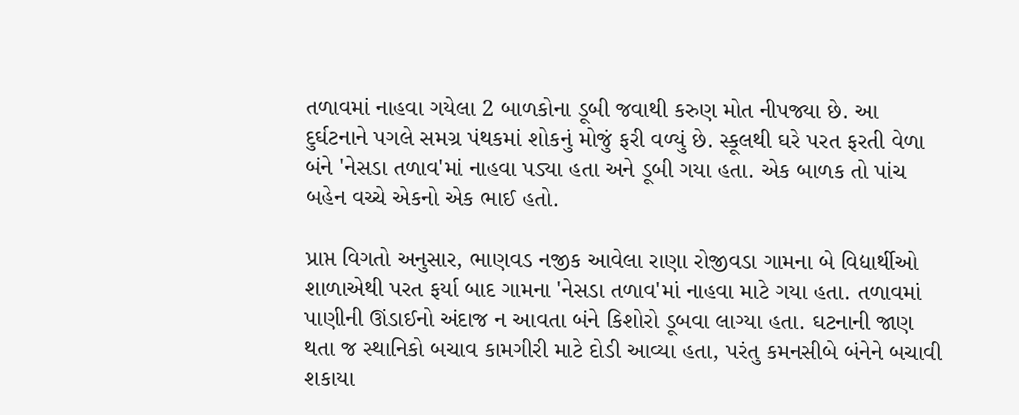તળાવમાં નાહવા ગયેલા 2 બાળકોના ડૂબી જવાથી કરુણ મોત નીપજ્યા છે. આ દુર્ઘટનાને પગલે સમગ્ર પંથકમાં શોકનું મોજું ફરી વળ્યું છે. સ્કૂલથી ઘરે પરત ફરતી વેળા બંને 'નેસડા તળાવ'માં નાહવા પડ્યા હતા અને ડૂબી ગયા હતા. એક બાળક તો પાંચ બહેન વચ્ચે એકનો એક ભાઈ હતો.

પ્રાપ્ત વિગતો અનુસાર, ભાણવડ નજીક આવેલા રાણા રોજીવડા ગામના બે વિદ્યાર્થીઓ શાળાએથી પરત ફર્યા બાદ ગામના 'નેસડા તળાવ'માં નાહવા માટે ગયા હતા. તળાવમાં પાણીની ઊંડાઈનો અંદાજ ન આવતા બંને કિશોરો ડૂબવા લાગ્યા હતા. ઘટનાની જાણ થતા જ સ્થાનિકો બચાવ કામગીરી માટે દોડી આવ્યા હતા, પરંતુ કમનસીબે બંનેને બચાવી શકાયા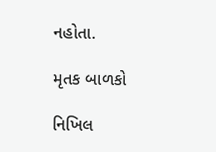નહોતા.

મૃતક બાળકો

નિખિલ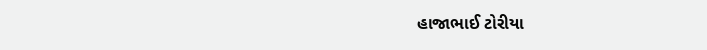હાજાભાઈ ટોરીયા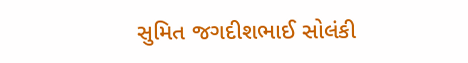સુમિત જગદીશભાઈ સોલંકી